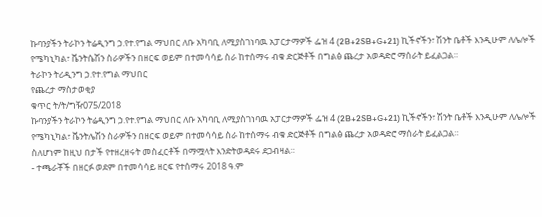ኩባንያችን ትራኮን ትሬዲንግ ኃ.የተ.የግል ማህበር ለቡ አካባቢ ለሚያስገነባዉ አፓርታማዎች ፌዝ 4 (2B+2SB+G+21) ኪችኖችን፣ ሽንት ቤቶች እንዲሁም ለሌሎች የሜካኒካል፣ ቬንትሴሽን ስራዎችን በዘርፍ ወይም በተመሳሳይ ስራ ከተሰማሩ ብቁ ድርጅቶች በግልፅ ጨረታ አወዳድሮ ማሰራት ይፈልጋል።
ትራኮን ትሪዲንግ ኃ.የተ.የግል ማህበር
የጨረታ ማስታወቂያ
ቁጥር ት/ት/ግዥ075/2018
ኩባንያችን ትራኮን ትሬዲንግ ኃ.የተ.የግል ማህበር ለቡ አካባቢ ለሚያስገነባዉ አፓርታማዎች ፌዝ 4 (2B+2SB+G+21) ኪችኖችን፣ ሽንት ቤቶች እንዲሁም ለሌሎች የሜካኒካል፣ ቬንትሌሽን ስራዎችን በዘርፍ ወይም በተመሳሳይ ስራ ከተሰማሩ ብቁ ድርጅቶች በግልፅ ጨረታ አወዳድሮ ማሰራት ይፈልጋል።
ስለሆነም ከዚህ በታች የተዘረዘሩት መስፈርቶች በማሟላት እንድትወዳደሩ ደጋብዛል።
- ተጫራቾች በዘርፉ ወደም በተመሳሳይ ዘርፍ የተሰማሩ 2018 ዓ.ም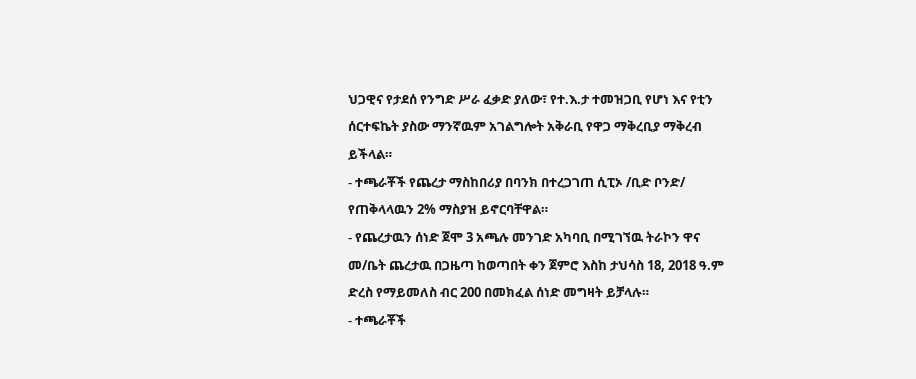ህጋዊና የታደሰ የንግድ ሥራ ፈቃድ ያለው፣ የተ.እ.ታ ተመዝጋቢ የሆነ እና የቲን ሰርተፍኬት ያስው ማንኛዉም አገልግሎት አቅራቢ የዋጋ ማቅረቢያ ማቅረብ ይችላል።
- ተጫራቾች የጨረታ ማስከበሪያ በባንክ በተረጋገጠ ሲፒኦ /ቢድ ቦንድ/ የጠቅላላዉን 2% ማስያዝ ይኖርባቸዋል።
- የጨረታዉን ሰነድ ጀሞ 3 አጫሉ መንገድ አካባቢ በሚገኘዉ ትራኮን ዋና መ/ቤት ጨረታዉ በጋዜጣ ከወጣበት ቀን ጀምሮ እስከ ታህሳስ 18, 2018 ዓ.ም ድረስ የማይመለስ ብር 200 በመክፈል ሰነድ መግዛት ይቻላሉ።
- ተጫራቾች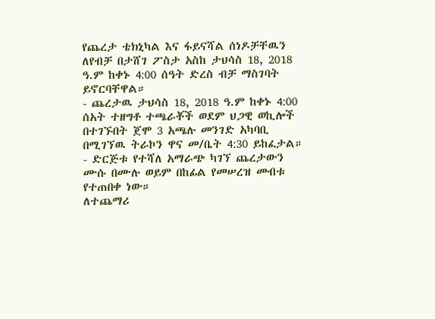የጨረታ ቴክኒካል እና ፋይናሻል ሰነዶቻቸዉን ለየብቻ በታሸገ ፖስታ አስከ ታህሳስ 18, 2018 ዓ.ም ከቀኑ 4:00 ሰዓት ድረስ ብቻ ማስገባት ይኖርባቸዋል።
- ጨረታዉ ታህሳስ 18, 2018 ዓ.ም ከቀኑ 4:00 ሰአት ተዘግቶ ተጫራቾች ወደም ህጋዊ ወኪሎች በተገኙበት ጀሞ 3 አጫሉ መንገድ አካባቢ በሚገኘዉ ትራኮን ዋና መ/ቤት 4:30 ይከፈታል።
- ድርጅቱ የተሻለ አማራጭ ካገኘ ጨረታውን ሙሱ በሙሉ ወይም በከፊል የመሠረዝ መብቱ የተጠበቀ ነው።
ለተጨማሪ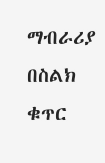ማብራሪያ በስልክ ቁጥር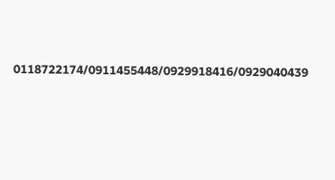0118722174/0911455448/0929918416/0929040439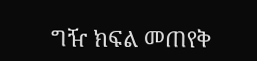ግዥ ክፍል መጠየቅ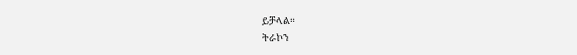ይቻላል።
ትራኮን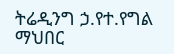ትሬዲንግ ኃ.የተ.የግል ማህበር